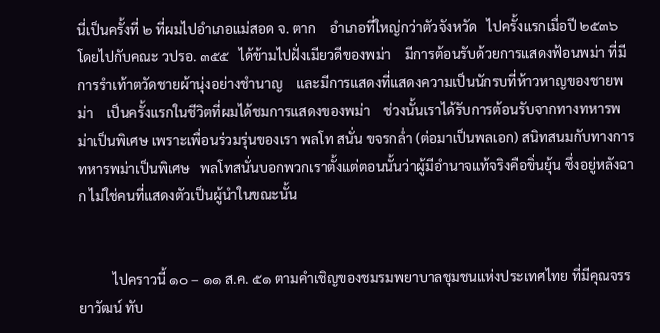นี่เป็นครั้งที่ ๒ ที่ผมไปอำเภอแม่สอด จ. ตาก    อำเภอที่ใหญ่กว่าตัวจังหวัด   ไปครั้งแรกเมื่อปี ๒๕๓๖ โดยไปกับคณะ วปรอ. ๓๕๕   ได้ข้ามไปฝั่งเมียวดีของพม่า    มีการต้อนรับด้วยการแสดงฟ้อนพม่า ที่มีการรำเท้าตวัดชายผ้านุ่งอย่างชำนาญ    และมีการแสดงที่แสดงความเป็นนักรบที่ห้าวหาญของชายพม่า    เป็นครั้งแรกในชีวิตที่ผมได้ชมการแสดงของพม่า    ช่วงนั้นเราได้รับการต้อนรับจากทางทหารพม่าเป็นพิเศษ เพราะเพื่อนร่วมรุ่นของเรา พลโท สนั่น ขจรกล่ำ (ต่อมาเป็นพลเอก) สนิทสนมกับทางการทหารพม่าเป็นพิเศษ   พลโทสนั่นบอกพวกเราตั้งแต่ตอนนั้นว่าผู้มีอำนาจแท้จริงคือขิ่นยุ้น ซึ่งอยู่หลังฉาก ไม่ใช่คนที่แสดงตัวเป็นผู้นำในขณะนั้น


          ไปคราวนี้ ๑๐ – ๑๑ ส.ค. ๕๑ ตามคำเชิญของชมรมพยาบาลชุมชนแห่งประเทศไทย ที่มีคุณจรรยาวัฒน์ ทับ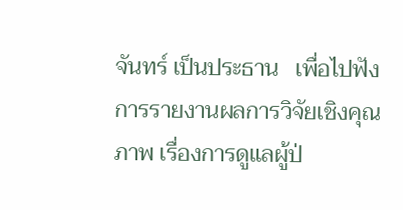จันทร์ เป็นประธาน   เพื่อไปฟังการรายงานผลการวิจัยเชิงคุณภาพ เรื่องการดูแลผู้ป่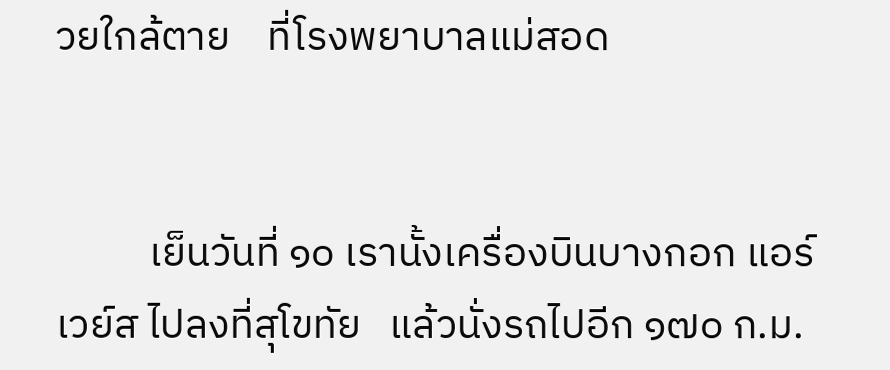วยใกล้ตาย    ที่โรงพยาบาลแม่สอด


          เย็นวันที่ ๑๐ เรานั้งเครื่องบินบางกอก แอร์เวย์ส ไปลงที่สุโขทัย   แล้วนั่งรถไปอีก ๑๗๐ ก.ม.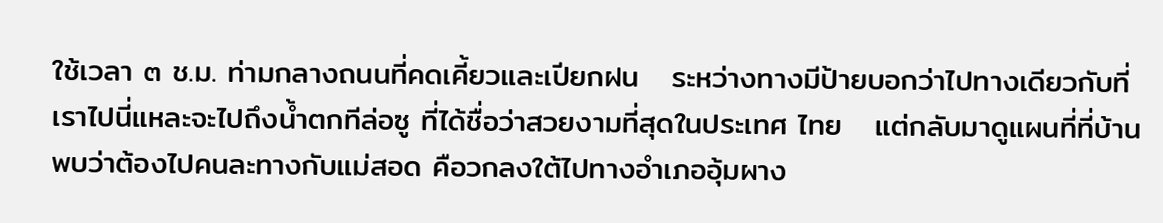ใช้เวลา ๓ ช.ม. ท่ามกลางถนนที่คดเคี้ยวและเปียกฝน   ระหว่างทางมีป้ายบอกว่าไปทางเดียวกับที่เราไปนี่แหละจะไปถึงน้ำตกทีล่อซู ที่ได้ชื่อว่าสวยงามที่สุดในประเทศ ไทย   แต่กลับมาดูแผนที่ที่บ้าน พบว่าต้องไปคนละทางกับแม่สอด คือวกลงใต้ไปทางอำเภออุ้มผาง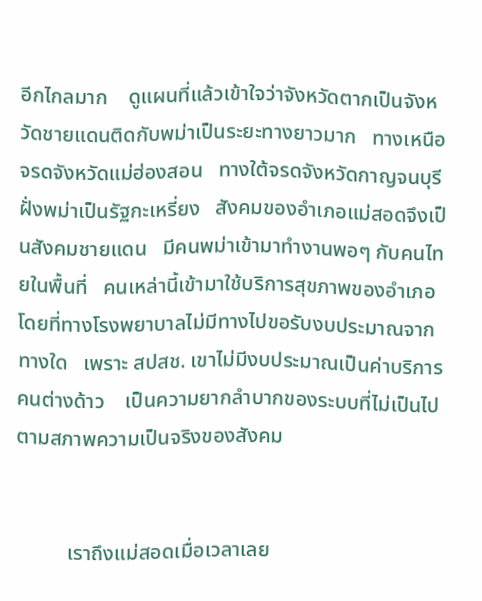อีกไกลมาก    ดูแผนที่แล้วเข้าใจว่าจังหวัดตากเป็นจังหวัดชายแดนติดกับพม่าเป็นระยะทางยาวมาก   ทางเหนือจรดจังหวัดแม่ฮ่องสอน   ทางใต้จรดจังหวัดกาญจนบุรี    ฝั่งพม่าเป็นรัฐกะเหรี่ยง   สังคมของอำเภอแม่สอดจึงเป็นสังคมชายแดน   มีคนพม่าเข้ามาทำงานพอๆ กับคนไทยในพื้นที่   คนเหล่านี้เข้ามาใช้บริการสุขภาพของอำเภอ   โดยที่ทางโรงพยาบาลไม่มีทางไปขอรับงบประมาณจากทางใด   เพราะ สปสช. เขาไม่มีงบประมาณเป็นค่าบริการคนต่างด้าว    เป็นความยากลำบากของระบบที่ไม่เป็นไปตามสภาพความเป็นจริงของสังคม


          เราถึงแม่สอดเมื่อเวลาเลย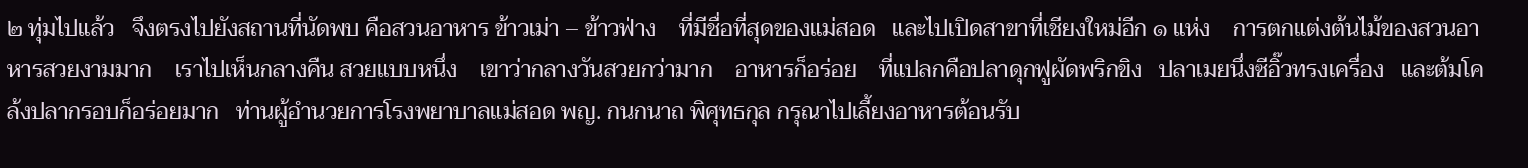๒ ทุ่มไปแล้ว   จึงตรงไปยังสถานที่นัดพบ คือสวนอาหาร ข้าวเม่า – ข้าวฟ่าง    ที่มีชื่อที่สุดของแม่สอด   และไปเปิดสาขาที่เชียงใหม่อีก ๑ แห่ง    การตกแต่งต้นไม้ของสวนอาหารสวยงามมาก    เราไปเห็นกลางคืน สวยแบบหนึ่ง    เขาว่ากลางวันสวยกว่ามาก    อาหารก็อร่อย    ที่แปลกคือปลาดุกฟูผัดพริกขิง   ปลาเมยนึ่งซีอิ๊วทรงเครื่อง   และต้มโคล้งปลากรอบก็อร่อยมาก   ท่านผู้อำนวยการโรงพยาบาลแม่สอด พญ. กนกนาถ พิศุทธกุล กรุณาไปเลี้ยงอาหารต้อนรับ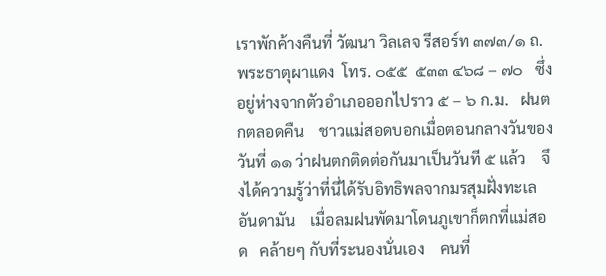เราพักค้างคืนที่ วัฒนา วิลเลจ รีสอร์ท ๓๗๓/๑ ถ. พระธาตุผาแดง  โทร. ๐๕๕  ๕๓๓ ๔๖๘ – ๗๐   ซึ่งอยู่ห่างจากตัวอำเภอออกไปราว ๕ – ๖ ก.ม.   ฝนตกตลอดคืน    ชาวแม่สอดบอกเมื่อตอนกลางวันของวันที่ ๑๑ ว่าฝนตกติดต่อกันมาเป็นวันที ๕ แล้ว    จึงได้ความรู้ว่าที่นี่ได้รับอิทธิพลจากมรสุมฝั่งทะเลอันดามัน    เมื่อลมฝนพัดมาโดนภูเขาก็ตกที่แม่สอด   คล้ายๆ กับที่ระนองนั่นเอง    คนที่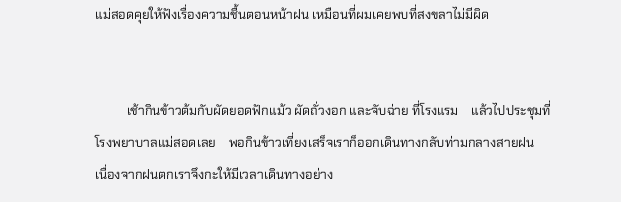แม่สอดคุยให้ฟังเรื่องความชื้นตอนหน้าฝน เหมือนที่ผมเคยพบที่สงขลาไม่มีผิด


          เช้ากินข้าวต้มกับผัดยอดฟักแม้ว ผัดถั่วงอก และจับฉ่าย ที่โรงแรม    แล้วไปประชุมที่โรงพยาบาลแม่สอดเลย    พอกินข้าวเที่ยงเสร็จเราก็ออกเดินทางกลับท่ามกลางสายฝน   เนื่องจากฝนตกเราจึงกะให้มีเวลาเดินทางอย่าง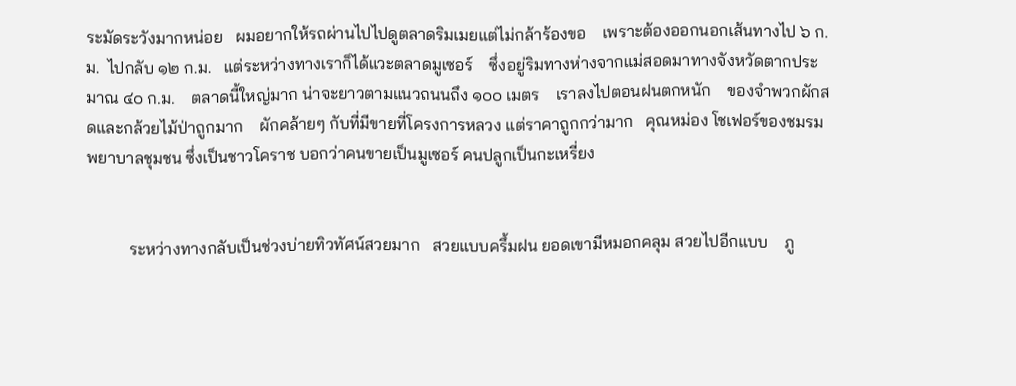ระมัดระวังมากหน่อย   ผมอยากให้รถผ่านไปไปดูตลาดริมเมยแต่ไม่กล้าร้องขอ    เพราะต้องออกนอกเส้นทางไป ๖ ก.ม.  ไปกลับ ๑๒ ก.ม.   แต่ระหว่างทางเราก็ได้แวะตลาดมูเซอร์    ซึ่งอยู่ริมทางห่างจากแม่สอดมาทางจังหวัดตากประมาณ ๔๐ ก.ม.    ตลาดนี้ใหญ่มาก น่าจะยาวตามแนวถนนถึง ๑๐๐ เมตร    เราลงไปตอนฝนตกหนัก    ของจำพวกผักสดและกล้วยไม้ป่าถูกมาก    ผักคล้ายๆ กับที่มีขายที่โครงการหลวง แต่ราคาถูกกว่ามาก   คุณหม่อง โชเฟอร์ของชมรมพยาบาลชุมชน ซึ่งเป็นชาวโคราช บอกว่าคนขายเป็นมูเซอร์ คนปลูกเป็นกะเหรี่ยง


          ระหว่างทางกลับเป็นช่วงบ่ายทิวทัศน์สวยมาก   สวยแบบครึ้มฝน ยอดเขามีหมอกคลุม สวยไปอีกแบบ    ภู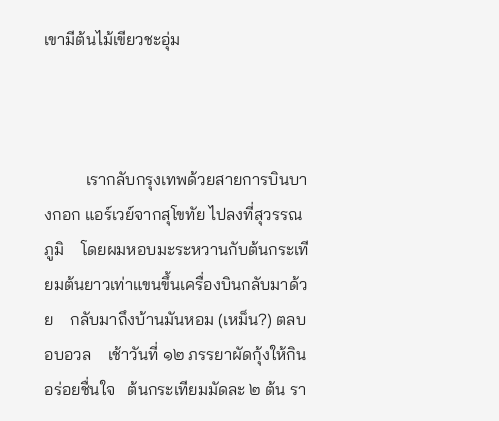เขามีต้นไม้เขียวชะอุ่ม



          เรากลับกรุงเทพด้วยสายการบินบางกอก แอร์เวย์จากสุโขทัย ไปลงที่สุวรรณภูมิ    โดยผมหอบมะระหวานกับต้นกระเทียมต้นยาวเท่าแขนขึ้นเครื่องบินกลับมาด้วย    กลับมาถึงบ้านมันหอม (เหม็น?) ตลบอบอวล    เช้าวันที่ ๑๒ ภรรยาผัดกุ้งให้กิน อร่อยชื่นใจ   ต้นกระเทียมมัดละ ๒ ต้น รา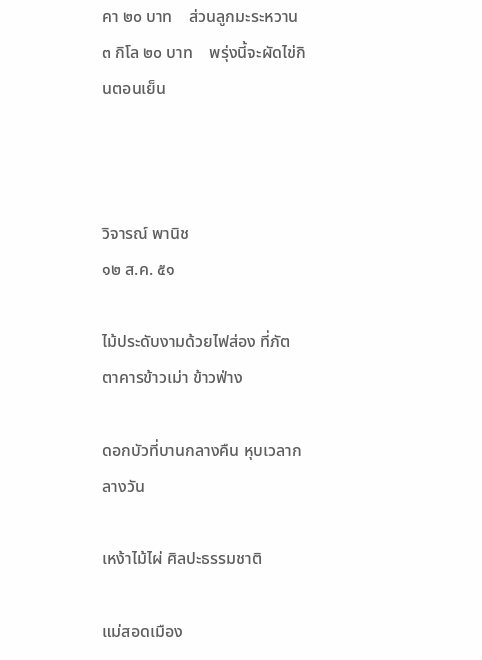คา ๒๐ บาท    ส่วนลูกมะระหวาน ๓ กิโล ๒๐ บาท    พรุ่งนี้จะผัดไข่กินตอนเย็น



วิจารณ์ พานิช
๑๒ ส.ค. ๕๑

ไม้ประดับงามด้วยไฟส่อง ที่ภัตตาคารข้าวเม่า ข้าวฟ่าง

ดอกบัวที่บานกลางคืน หุบเวลากลางวัน

เหง้าไม้ไผ่ ศิลปะธรรมชาติ

แม่สอดเมือง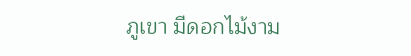ภูเขา มีดอกไม้งาม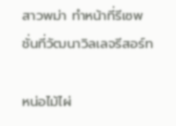สาวพม่า ทำหน้าที่รีเซพชั่นที่วัฒนาวิลเลจรีสอร์ท

หน่อไม้ไผ่